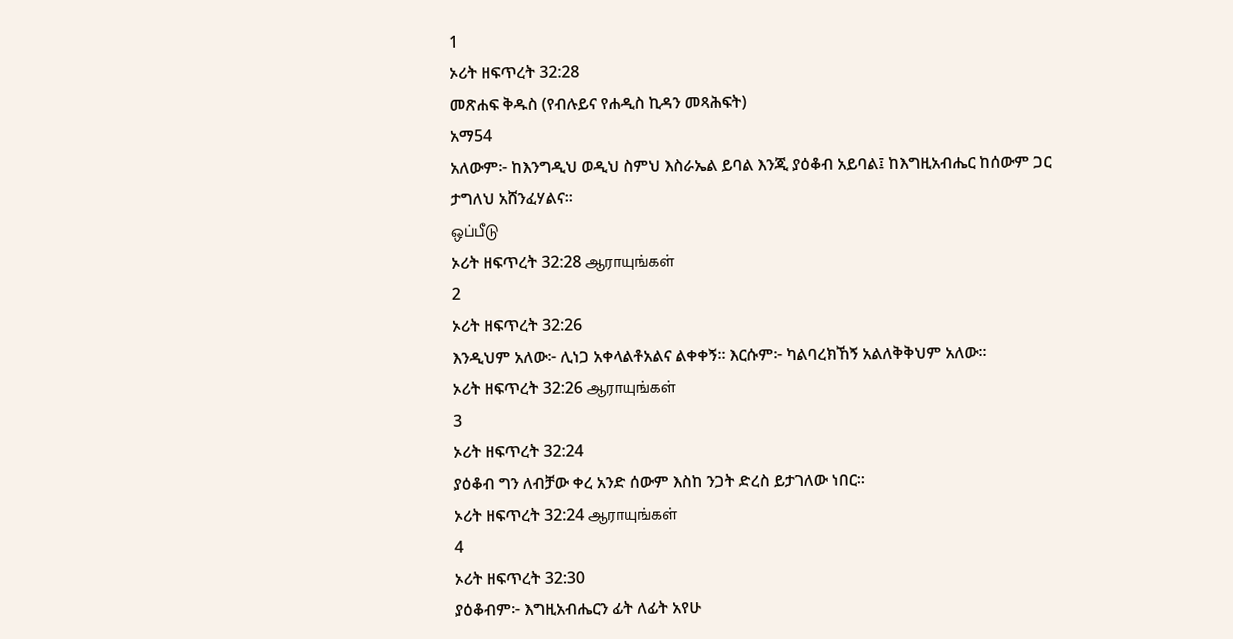1
ኦሪት ዘፍጥረት 32:28
መጽሐፍ ቅዱስ (የብሉይና የሐዲስ ኪዳን መጻሕፍት)
አማ54
አለውም፦ ከእንግዲህ ወዲህ ስምህ እስራኤል ይባል እንጂ ያዕቆብ አይባል፤ ከእግዚአብሔር ከሰውም ጋር ታግለህ አሸንፈሃልና።
ஒப்பீடு
ኦሪት ዘፍጥረት 32:28 ஆராயுங்கள்
2
ኦሪት ዘፍጥረት 32:26
እንዲህም አለው፦ ሊነጋ አቀላልቶአልና ልቀቀኝ። እርሱም፦ ካልባረክኸኝ አልለቅቅህም አለው።
ኦሪት ዘፍጥረት 32:26 ஆராயுங்கள்
3
ኦሪት ዘፍጥረት 32:24
ያዕቆብ ግን ለብቻው ቀረ አንድ ሰውም እስከ ንጋት ድረስ ይታገለው ነበር።
ኦሪት ዘፍጥረት 32:24 ஆராயுங்கள்
4
ኦሪት ዘፍጥረት 32:30
ያዕቆብም፦ እግዚአብሔርን ፊት ለፊት አየሁ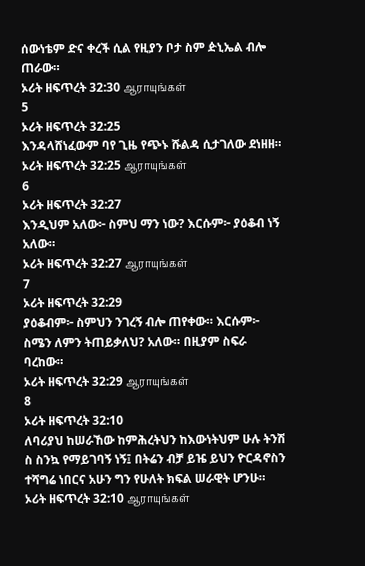ሰውነቴም ድና ቀረች ሲል የዚያን ቦታ ስም ዽኒኤል ብሎ ጠራው።
ኦሪት ዘፍጥረት 32:30 ஆராயுங்கள்
5
ኦሪት ዘፍጥረት 32:25
እንዳላሸነፈውም ባየ ጊዜ የጭኑ ሹልዳ ሲታገለው ደነዘዘ።
ኦሪት ዘፍጥረት 32:25 ஆராயுங்கள்
6
ኦሪት ዘፍጥረት 32:27
እንዲህም አለው፦ ስምህ ማን ነው? እርሱም፦ ያዕቆብ ነኝ አለው።
ኦሪት ዘፍጥረት 32:27 ஆராயுங்கள்
7
ኦሪት ዘፍጥረት 32:29
ያዕቆብም፦ ስምህን ንገረኝ ብሎ ጠየቀው። እርሱም፦ ስሜን ለምን ትጠይቃለህ? አለው። በዚያም ስፍራ ባረከው።
ኦሪት ዘፍጥረት 32:29 ஆராயுங்கள்
8
ኦሪት ዘፍጥረት 32:10
ለባሪያህ ከሠራኸው ከምሕረትህን ከእውነትህም ሁሉ ትንሽ ስ ስንኳ የማይገባኝ ነኝ፤ በትሬን ብቻ ይዤ ይህን ዮርዳኖስን ተሻግሬ ነበርና አሁን ግን የሁለት ክፍል ሠራዊት ሆንሁ።
ኦሪት ዘፍጥረት 32:10 ஆராயுங்கள்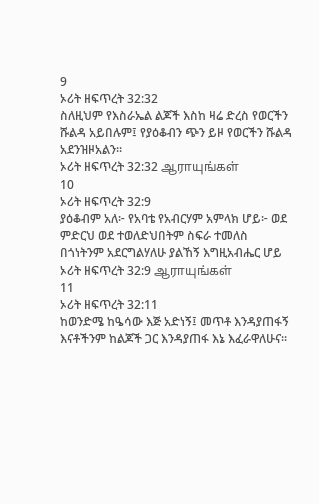9
ኦሪት ዘፍጥረት 32:32
ስለዚህም የእስራኤል ልጆች እስከ ዛሬ ድረስ የወርችን ሹልዳ አይበሉም፤ የያዕቆብን ጭን ይዞ የወርችን ሹልዳ አደንዝዞአልን።
ኦሪት ዘፍጥረት 32:32 ஆராயுங்கள்
10
ኦሪት ዘፍጥረት 32:9
ያዕቆብም አለ፦ የአባቴ የአብርሃም አምላክ ሆይ፦ ወደ ምድርህ ወደ ተወለድህበትም ስፍራ ተመለስ በጎነትንም አደርግልሃለሁ ያልኸኝ እግዚአብሔር ሆይ
ኦሪት ዘፍጥረት 32:9 ஆராயுங்கள்
11
ኦሪት ዘፍጥረት 32:11
ከወንድሜ ከዔሳው እጅ አድነኝ፤ መጥቶ እንዳያጠፋኝ እናቶችንም ከልጆች ጋር እንዳያጠፋ እኔ እፈራዋለሁና።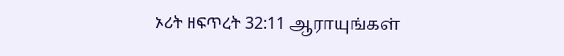ኦሪት ዘፍጥረት 32:11 ஆராயுங்கள்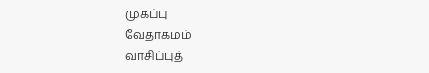முகப்பு
வேதாகமம்
வாசிப்புத்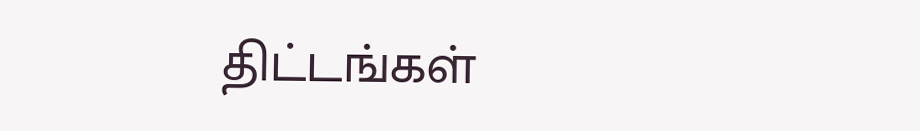திட்டங்கள்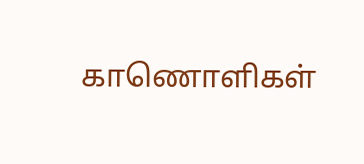காணொளிகள்